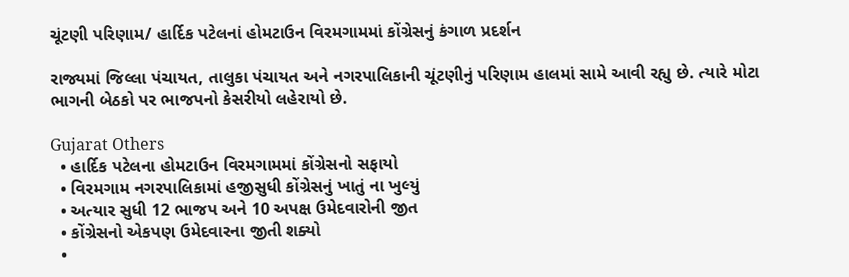ચૂંટણી પરિણામ/ હાર્દિક પટેલનાં હોમટાઉન વિરમગામમાં કોંગ્રેસનું કંગાળ પ્રદર્શન

રાજ્યમાં જિલ્લા પંચાયત, તાલુકા પંચાયત અને નગરપાલિકાની ચૂંટણીનું પરિણામ હાલમાં સામે આવી રહ્યુ છે. ત્યારે મોટા ભાગની બેઠકો પર ભાજપનો કેસરીયો લહેરાયો છે.

Gujarat Others
  • હાર્દિક પટેલના હોમટાઉન વિરમગામમાં કોંગ્રેસનો સફાયો
  • વિરમગામ નગરપાલિકામાં હજીસુધી કોંગ્રેસનું ખાતું ના ખુલ્યું
  • અત્યાર સુધી 12 ભાજપ અને 10 અપક્ષ ઉમેદવારોની જીત
  • કોંગ્રેસનો એકપણ ઉમેદવારના જીતી શક્યો
  •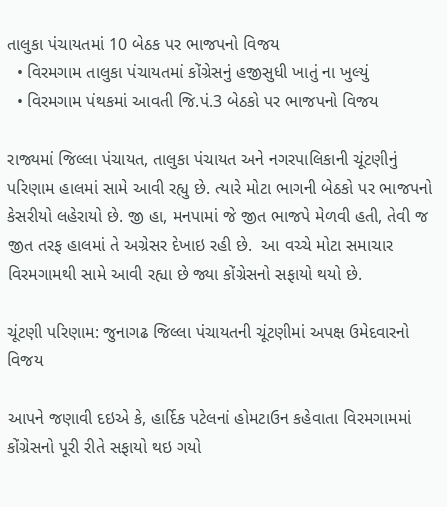તાલુકા પંચાયતમાં 10 બેઠક પર ભાજપનો વિજય
  • વિરમગામ તાલુકા પંચાયતમાં કોંગ્રેસનું હજીસુધી ખાતું ના ખુલ્યું
  • વિરમગામ પંથકમાં આવતી જિ.પં.3 બેઠકો પર ભાજપનો વિજય

રાજ્યમાં જિલ્લા પંચાયત, તાલુકા પંચાયત અને નગરપાલિકાની ચૂંટણીનું પરિણામ હાલમાં સામે આવી રહ્યુ છે. ત્યારે મોટા ભાગની બેઠકો પર ભાજપનો કેસરીયો લહેરાયો છે. જી હા, મનપામાં જે જીત ભાજપે મેળવી હતી, તેવી જ જીત તરફ હાલમાં તે અગ્રેસર દેખાઇ રહી છે.  આ વચ્ચે મોટા સમાચાર વિરમગામથી સામે આવી રહ્યા છે જ્યા કોંગ્રેસનો સફાયો થયો છે.

ચૂંટણી પરિણામ: જુનાગઢ જિલ્લા પંચાયતની ચૂંટણીમાં અપક્ષ ઉમેદવારનો વિજય

આપને જણાવી દઇએ કે, હાર્દિક પટેલનાં હોમટાઉન કહેવાતા વિરમગામમાં કોંગ્રેસનો પૂરી રીતે સફાયો થઇ ગયો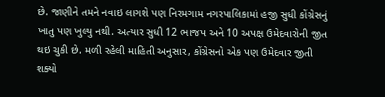છે. જાણીને તમને નવાઇ લાગશે પણ નિરમગામ નગરપાલિકામાં હજી સુધી કોંગ્રેસનું ખાતુ પણ ખુલ્યુ નથી. અત્યાર સુધી 12 ભાજપ અને 10 અપક્ષ ઉમેદવારોની જીત થઇ ચુકી છે. મળી રહેલી માહિતી અનુસાર, કોંગ્રેસનો એક પણ ઉમેદવાર જીતી શક્યો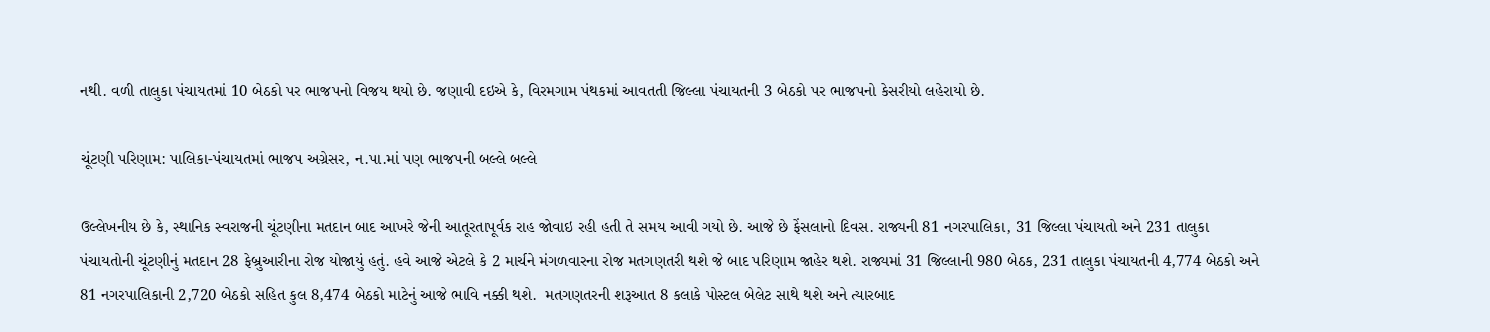નથી. વળી તાલુકા પંચાયતમાં 10 બેઠકો પર ભાજપનો વિજય થયો છે. જણાવી દઇએ કે, વિરમગામ પંથકમાં આવતતી જિલ્લા પંચાયતની 3 બેઠકો પર ભાજપનો કેસરીયો લહેરાયો છે.

ચૂંટણી પરિણામ: પાલિકા-પંચાયતમાં ભાજપ અગ્રેસર, ન.પા.માં પણ ભાજપની બલ્લે બલ્લે

ઉલ્લેખનીય છે કે, સ્થાનિક સ્વરાજની ચૂંટણીના મતદાન બાદ આખરે જેની આતૂરતાપૂર્વક રાહ જોવાઇ રહી હતી તે સમય આવી ગયો છે. આજે છે ફેંસલાનો દિવસ. રાજ્યની 81 નગરપાલિકા, 31 જિલ્લા પંચાયતો અને 231 તાલુકા પંચાયતોની ચૂંટણીનું મતદાન 28 ફેબ્રુઆરીના રોજ યોજાયું હતું. હવે આજે એટલે કે 2 માર્ચને મંગળવારના રોજ મતગણતરી થશે જે બાદ પરિણામ જાહેર થશે. રાજ્યમાં 31 જિલ્લાની 980 બેઠક, 231 તાલુકા પંચાયતની 4,774 બેઠકો અને 81 નગરપાલિકાની 2,720 બેઠકો સહિત કુલ 8,474 બેઠકો માટેનું આજે ભાવિ નક્કી થશે.  મતગણતરની શરૂઆત 8 કલાકે પોસ્ટલ બેલેટ સાથે થશે અને ત્યારબાદ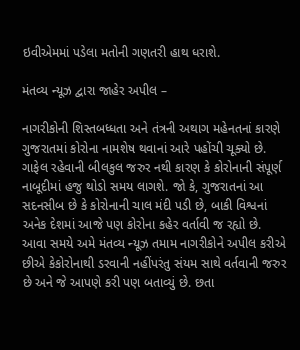ઇવીએમમાં પડેલા મતોની ગણતરી હાથ ધરાશે.

મંતવ્ય ન્યૂઝ દ્વારા જાહેર અપીલ –

નાગરીકોની શિસ્તબધ્ધતા અને તંત્રની અથાગ મહેનતનાં કારણે ગુજરાતમાં કોરોના નામશેષ થવાનાં આરે પહોંચી ચૂક્યો છે. ગાફેલ રહેવાની બીલકુલ જરુર નથી કારણ કે કોરોનાની સંપૂર્ણ નાબૂદીમાં હજુ થોડો સમય લાગશે. જો કે, ગુજરાતનાં આ સદનસીબ છે કે કોરોનાની ચાલ મંદી પડી છે, બાકી વિશ્વનાં અનેક દેશમાં આજે પણ કોરોના કહેર વર્તાવી જ રહ્યો છે. આવા સમયે અમે મંતવ્ય ન્યૂઝ તમામ નાગરીકોને અપીલ કરીએ છીએ કેકોરોનાથી ડરવાની નહીંપરંતુ સંયમ સાથે વર્તવાની જરુર છે અને જે આપણે કરી પણ બતાવ્યું છે. છતા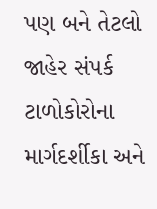પણ બને તેટલો જાહેર સંપર્ક ટાળોકોરોના માર્ગદર્શીકા અને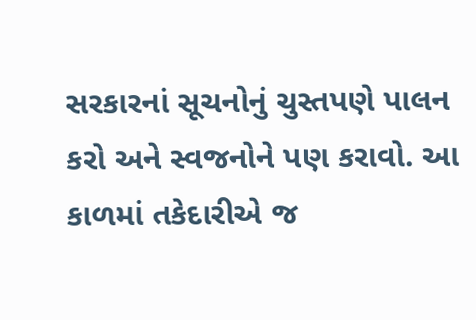સરકારનાં સૂચનોનું ચુસ્તપણે પાલન કરો અને સ્વજનોને પણ કરાવો. આ કાળમાં તકેદારીએ જ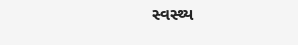સ્વસ્થ્ય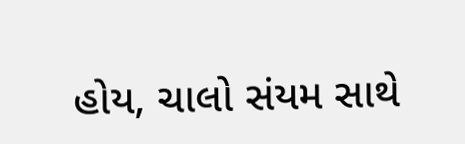હોય, ચાલો સંયમ સાથે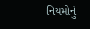નિયમોનું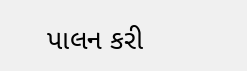પાલન કરી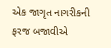એક જાગૃત નાગરીકની ફરજ બજાવીએ